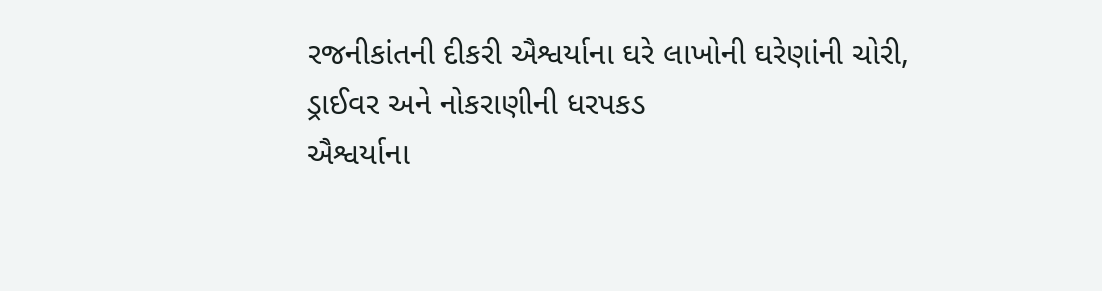રજનીકાંતની દીકરી ઐશ્વર્યાના ઘરે લાખોની ઘરેણાંની ચોરી, ડ્રાઈવર અને નોકરાણીની ધરપકડ
ઐશ્વર્યાના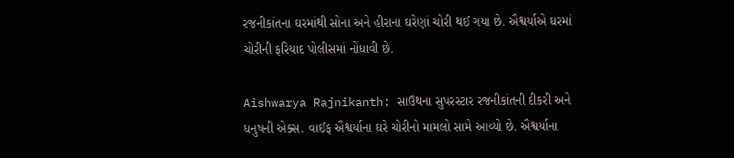રજનીકાંતના ઘરમાંથી સોના અને હીરાના ઘરેણાં ચોરી થઈ ગયા છે. ઐશ્વર્યાએ ઘરમાં ચોરીની ફરિયાદ પોલીસમાં નોંધાવી છે.

Aishwarya Rajnikanth: સાઉથના સુપરસ્ટાર રજનીકાંતની દીકરી અને ધનુષની એક્સ. વાઈફ ઐશ્વર્યાના ઘરે ચોરીનો મામલો સામે આવ્યો છે. ઐશ્વર્યાના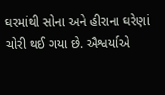ઘરમાંથી સોના અને હીરાના ઘરેણાં ચોરી થઈ ગયા છે. ઐશ્વર્યાએ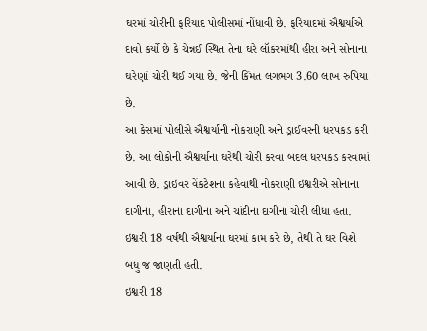ઘરમાં ચોરીની ફરિયાદ પોલીસમાં નોંધાવી છે. ફરિયાદમાં ઐશ્વર્યાએ દાવો કર્યો છે કે ચેન્નઈ સ્થિત તેના ઘરે લૉકરમાંથી હીરા અને સોનાના ઘરેણાં ચોરી થઈ ગયા છે. જેની કિંમત લગભગ 3.60 લાખ રુપિયા છે.
આ કેસમાં પોલીસે ઐશ્વર્યાની નોકરાણી અને ડ્રાઈવરની ધરપકડ કરી છે. આ લોકોની ઐશ્વર્યાના ઘરેથી ચોરી કરવા બદલ ધરપકડ કરવામાં આવી છે. ડ્રાઇવર વેંકટેશના કહેવાથી નોકરાણી ઇશ્વરીએ સોનાના દાગીના, હીરાના દાગીના અને ચાંદીના દાગીના ચોરી લીધા હતા. ઇશ્વરી 18 વર્ષથી ઐશ્વર્યાના ઘરમાં કામ કરે છે, તેથી તે ઘર વિશે બધુ જ જાણતી હતી.
ઇશ્વરી 18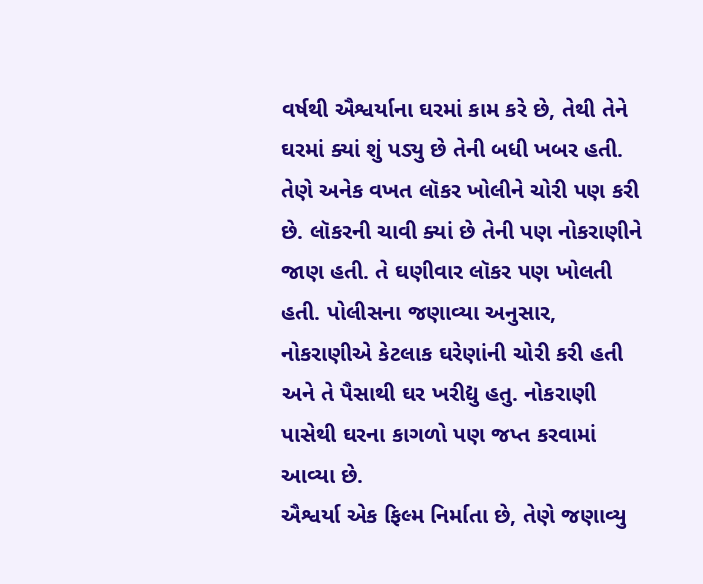વર્ષથી ઐશ્વર્યાના ઘરમાં કામ કરે છે, તેથી તેને ઘરમાં ક્યાં શું પડ્યુ છે તેની બધી ખબર હતી. તેણે અનેક વખત લૉકર ખોલીને ચોરી પણ કરી છે. લૉકરની ચાવી ક્યાં છે તેની પણ નોકરાણીને જાણ હતી. તે ઘણીવાર લૉકર પણ ખોલતી હતી. પોલીસના જણાવ્યા અનુસાર, નોકરાણીએ કેટલાક ઘરેણાંની ચોરી કરી હતી અને તે પૈસાથી ઘર ખરીદ્યુ હતુ. નોકરાણી પાસેથી ઘરના કાગળો પણ જપ્ત કરવામાં આવ્યા છે.
ઐશ્વર્યા એક ફિલ્મ નિર્માતા છે, તેણે જણાવ્યુ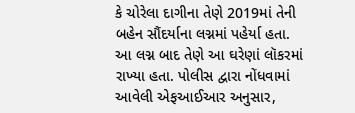કે ચોરેલા દાગીના તેણે 2019માં તેની બહેન સૌંદર્યાના લગ્નમાં પહેર્યા હતા. આ લગ્ન બાદ તેણે આ ઘરેણાં લૉકરમાં રાખ્યા હતા. પોલીસ દ્વારા નોંધવામાં આવેલી એફઆઈઆર અનુસાર,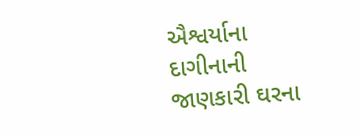ઐશ્વર્યાના દાગીનાની જાણકારી ઘરના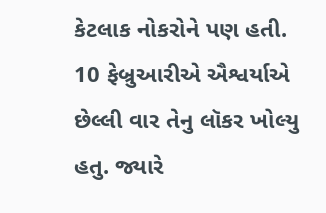કેટલાક નોકરોને પણ હતી.
10 ફેબ્રુઆરીએ ઐશ્વર્યાએ છેલ્લી વાર તેનુ લૉકર ખોલ્યુ હતુ. જ્યારે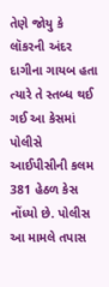તેણે જોયુ કે લૉકરની અંદર દાગીના ગાયબ હતા ત્યારે તે સ્તબ્ધ થઈ ગઈ આ કેસમાં પોલીસે આઈપીસીની કલમ 381 હેઠળ કેસ નોંધ્યો છે. પોલીસ આ મામલે તપાસ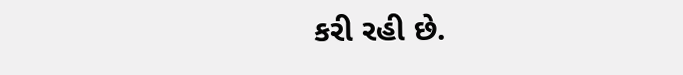કરી રહી છે.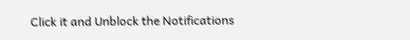Click it and Unblock the Notifications